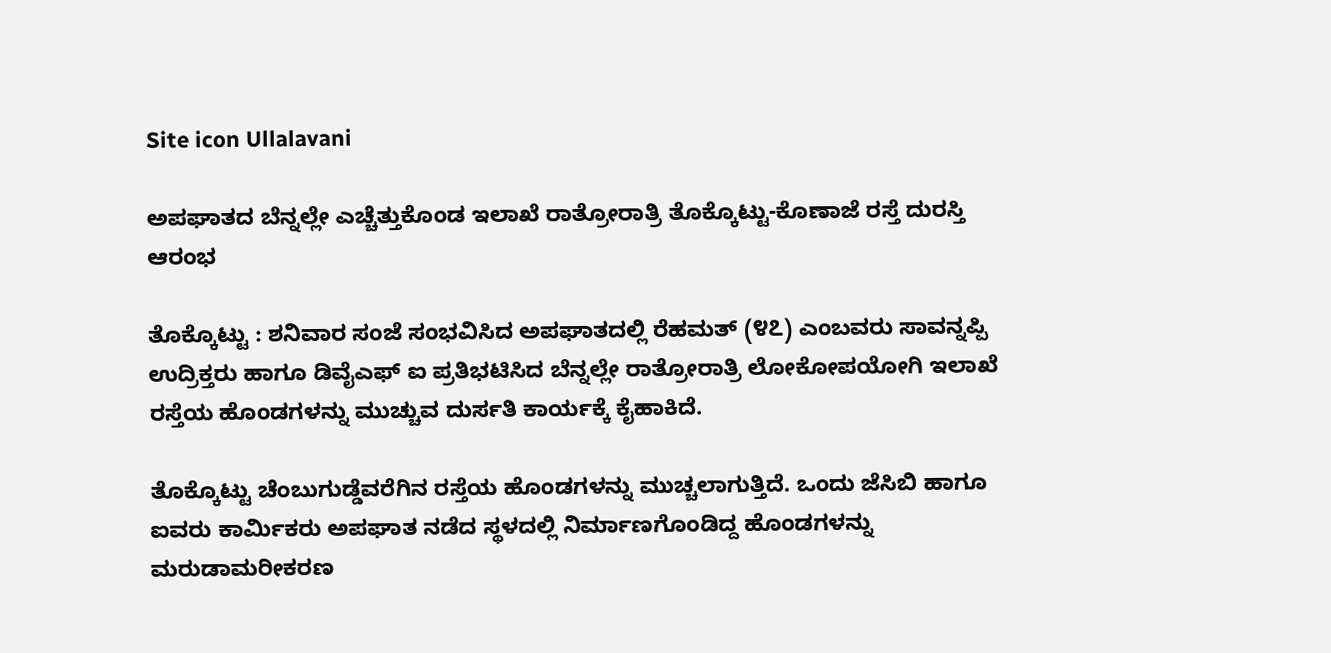Site icon Ullalavani

ಅಪಘಾತದ ಬೆನ್ನಲ್ಲೇ ಎಚ್ಚೆತ್ತುಕೊಂಡ ಇಲಾಖೆ ರಾತ್ರೋರಾತ್ರಿ ತೊಕ್ಕೊಟ್ಟು-ಕೊಣಾಜೆ ರಸ್ತೆ ದುರಸ್ತಿ ಆರಂಭ

ತೊಕ್ಕೊಟ್ಟು : ಶನಿವಾರ ಸಂಜೆ ಸಂಭವಿಸಿದ ಅಪಘಾತದಲ್ಲಿ ರೆಹಮತ್‌ (೪೭) ಎಂಬವರು ಸಾವನ್ನಪ್ಪಿ ಉದ್ರಿಕ್ತರು ಹಾಗೂ ಡಿವೈಎಫ್‌ ಐ ಪ್ರತಿಭಟಿಸಿದ ಬೆನ್ನಲ್ಲೇ ರಾತ್ರೋರಾತ್ರಿ ಲೋಕೋಪಯೋಗಿ ಇಲಾಖೆ ರಸ್ತೆಯ ಹೊಂಡಗಳನ್ನು ಮುಚ್ಚುವ ದುರ್ಸತಿ ಕಾರ್ಯಕ್ಕೆ ಕೈಹಾಕಿದೆ.

ತೊಕ್ಕೊಟ್ಟು ಚೆಂಬುಗುಡ್ಡೆವರೆಗಿನ ರಸ್ತೆಯ ಹೊಂಡಗಳನ್ನು ಮುಚ್ಚಲಾಗುತ್ತಿದೆ. ಒಂದು ಜೆಸಿಬಿ ಹಾಗೂ ಐವರು ಕಾರ್ಮಿಕರು ಅಪಘಾತ ನಡೆದ ಸ್ಥಳದಲ್ಲಿ ನಿರ್ಮಾಣಗೊಂಡಿದ್ದ ಹೊಂಡಗಳನ್ನು ಮರುಡಾಮರೀಕರಣ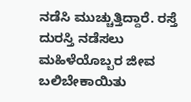ನಡೆಸಿ ಮುಚ್ಚುತ್ತಿದ್ದಾರೆ. ರಸ್ತೆ ದುರಸ್ತಿ ನಡೆಸಲು ಮಹಿಳೆಯೊಬ್ಬರ ಜೀವ ಬಲಿಬೇಕಾಯಿತು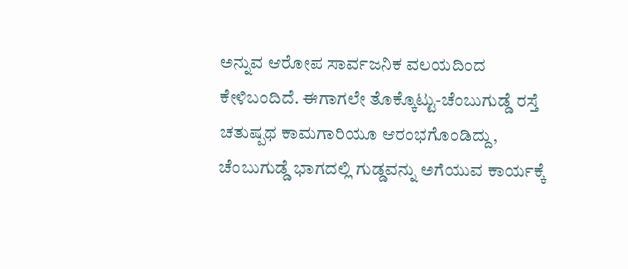ಅನ್ನುವ ಆರೋಪ ಸಾರ್ವಜನಿಕ ವಲಯದಿಂದ ಕೇಳಿಬಂದಿದೆ. ಈಗಾಗಲೇ ತೊಕ್ಕೊಟ್ಟು-ಚೆಂಬುಗುಡ್ಡೆ ರಸ್ತೆ ಚತುಷ್ಪಥ ಕಾಮಗಾರಿಯೂ ಆರಂಭಗೊಂಡಿದ್ದು, ಚೆಂಬುಗುಡ್ಡೆ ಭಾಗದಲ್ಲಿ ಗುಡ್ಡವನ್ನು ಅಗೆಯುವ ಕಾರ್ಯಕ್ಕೆ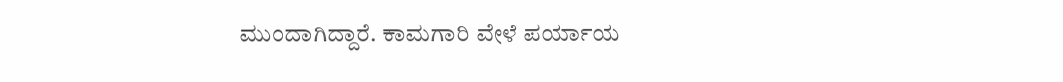ಮುಂದಾಗಿದ್ದಾರೆ. ಕಾಮಗಾರಿ ವೇಳೆ ಪರ್ಯಾಯ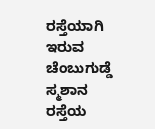ರಸ್ತೆಯಾಗಿ ಇರುವ ಚೆಂಬುಗುಡ್ಡೆ ಸ್ಮಶಾನ ರಸ್ತೆಯ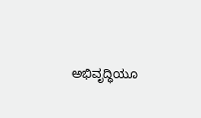ಅಭಿವೃದ್ಧಿಯೂ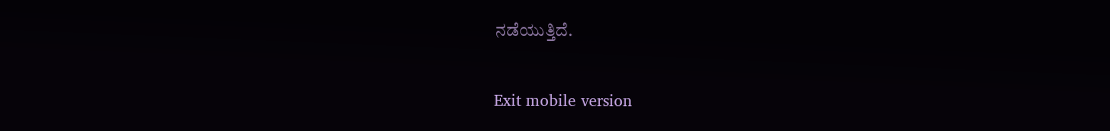ನಡೆಯುತ್ತಿದೆ.

Exit mobile version